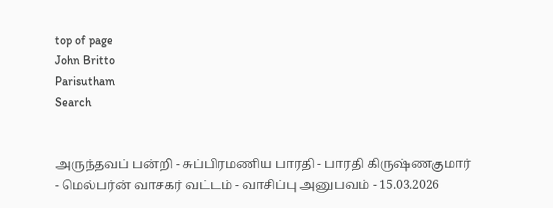top of page
John Britto
Parisutham
Search


அருந்தவப் பன்றி - சுப்பிரமணிய பாரதி - பாரதி கிருஷ்ணகுமார் - மெல்பர்ன் வாசகர் வட்டம் - வாசிப்பு அனுபவம் - 15.03.2026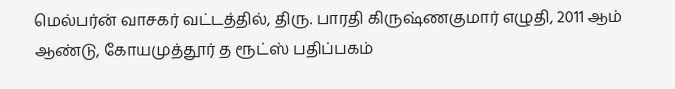மெல்பர்ன் வாசகர் வட்டத்தில், திரு. பாரதி கிருஷ்ணகுமார் எழுதி, 2011 ஆம் ஆண்டு, கோயமுத்தூர் த ரூட்ஸ் பதிப்பகம்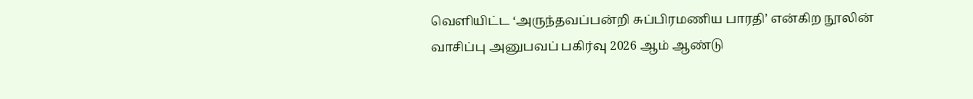வெளியிட்ட ‘அருந்தவப்பன்றி சுப்பிரமணிய பாரதி’ என்கிற நூலின் வாசிப்பு அனுபவப் பகிர்வு 2026 ஆம் ஆண்டு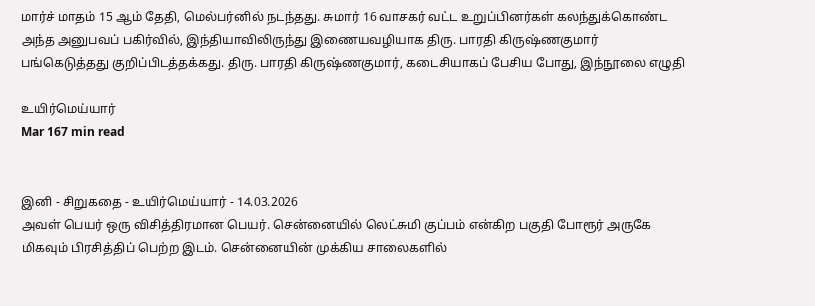மார்ச் மாதம் 15 ஆம் தேதி, மெல்பர்னில் நடந்தது. சுமார் 16 வாசகர் வட்ட உறுப்பினர்கள் கலந்துக்கொண்ட அந்த அனுபவப் பகிர்வில், இந்தியாவிலிருந்து இணையவழியாக திரு. பாரதி கிருஷ்ணகுமார் பங்கெடுத்தது குறிப்பிடத்தக்கது. திரு. பாரதி கிருஷ்ணகுமார், கடைசியாகப் பேசிய போது, இந்நூலை எழுதி

உயிர்மெய்யார்
Mar 167 min read


இனி - சிறுகதை - உயிர்மெய்யார் - 14.03.2026
அவள் பெயர் ஒரு விசித்திரமான பெயர். சென்னையில் லெட்சுமி குப்பம் என்கிற பகுதி போரூர் அருகே மிகவும் பிரசித்திப் பெற்ற இடம். சென்னையின் முக்கிய சாலைகளில்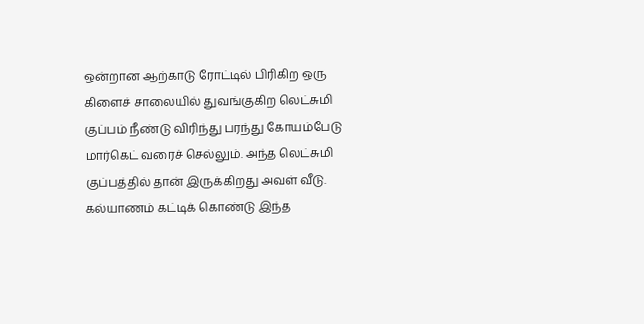ஒன்றான ஆற்காடு ரோட்டில் பிரிகிற ஒரு கிளைச் சாலையில் துவங்குகிற லெட்சுமி குப்பம் நீண்டு விரிந்து பரந்து கோயம்பேடு மார்கெட் வரைச் செல்லும். அந்த லெட்சுமி குப்பத்தில் தான் இருக்கிறது அவள் வீடு. கல்யாணம் கட்டிக் கொண்டு இந்த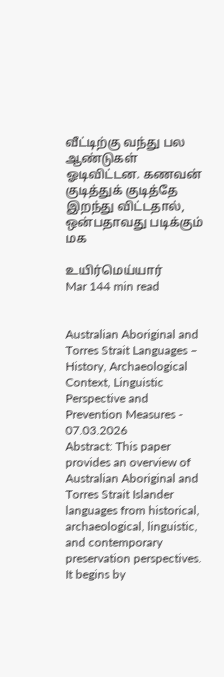வீட்டிற்கு வந்து பல ஆண்டுகள் ஓடிவிட்டன. கணவன் குடித்துக் குடித்தே இறந்து விட்டதால், ஒன்பதாவது படிக்கும் மக

உயிர்மெய்யார்
Mar 144 min read


Australian Aboriginal and Torres Strait Languages – History, Archaeological Context, Linguistic Perspective and Prevention Measures - 07.03.2026
Abstract: This paper provides an overview of Australian Aboriginal and Torres Strait Islander languages from historical, archaeological, linguistic, and contemporary preservation perspectives. It begins by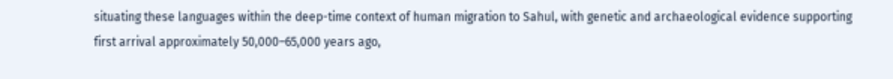situating these languages within the deep-time context of human migration to Sahul, with genetic and archaeological evidence supporting first arrival approximately 50,000–65,000 years ago,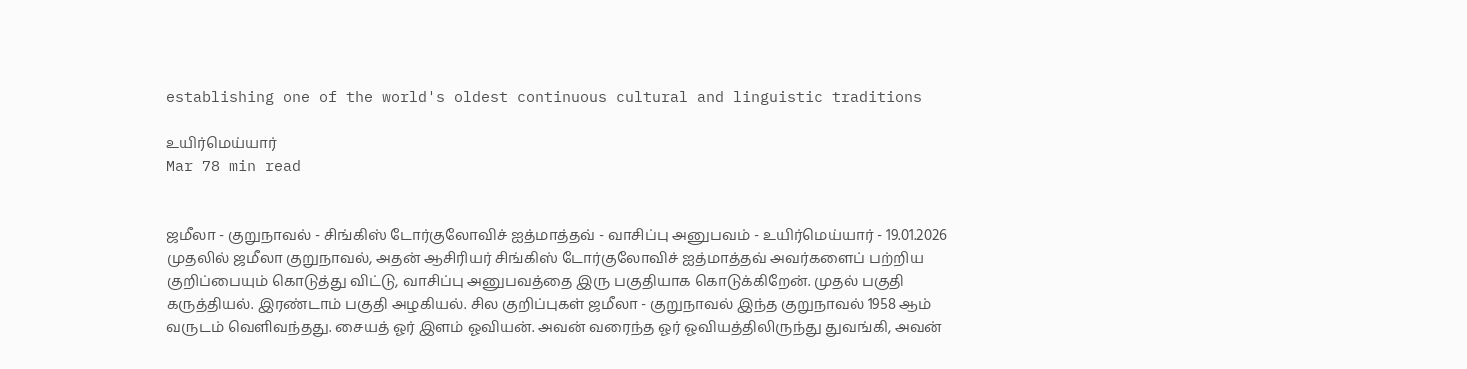establishing one of the world's oldest continuous cultural and linguistic traditions

உயிர்மெய்யார்
Mar 78 min read


ஜமீலா - குறுநாவல் - சிங்கிஸ் டோர்குலோவிச் ஐத்மாத்தவ் - வாசிப்பு அனுபவம் - உயிர்மெய்யார் - 19.01.2026
முதலில் ஜமீலா குறுநாவல், அதன் ஆசிரியர் சிங்கிஸ் டோர்குலோவிச் ஐத்மாத்தவ் அவர்களைப் பற்றிய குறிப்பையும் கொடுத்து விட்டு, வாசிப்பு அனுபவத்தை இரு பகுதியாக கொடுக்கிறேன். முதல் பகுதி கருத்தியல். இரண்டாம் பகுதி அழகியல். சில குறிப்புகள் ஜமீலா - குறுநாவல் இந்த குறுநாவல் 1958 ஆம் வருடம் வெளிவந்தது. சையத் ஓர் இளம் ஓவியன். அவன் வரைந்த ஓர் ஓவியத்திலிருந்து துவங்கி, அவன்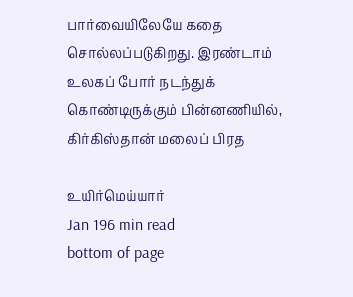பார்வையிலேயே கதை சொல்லப்படுகிறது. இரண்டாம் உலகப் போர் நடந்துக் கொண்டிருக்கும் பின்னணியில், கிர்கிஸ்தான் மலைப் பிரத

உயிர்மெய்யார்
Jan 196 min read
bottom of page